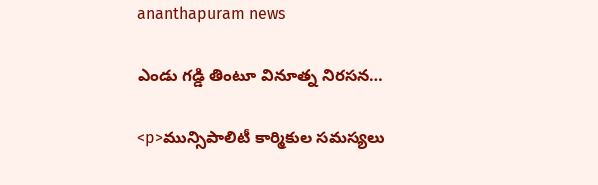ananthapuram news

ఎండు గడ్డి తింటూ వినూత్న నిరసన…

<p>మున్సిపాలిటీ కార్మికుల సమస్యలు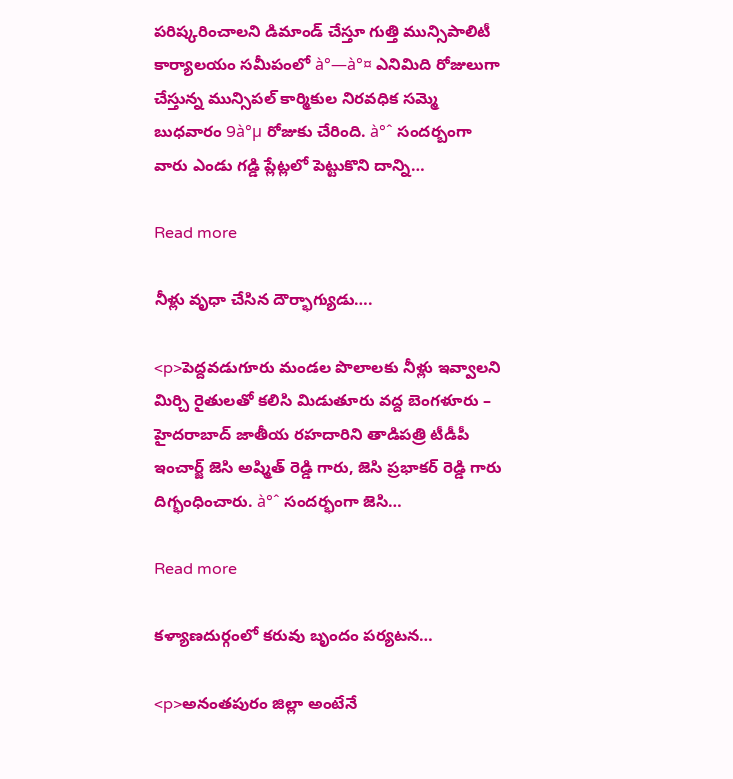పరిష్కరించాలని డిమాండ్ చేస్తూ గుత్తి మున్సిపాలిటీ కార్యాలయం సమీపంలో à°—à°¤ ఎనిమిది రోజులుగా చేస్తున్న మున్సిపల్ కార్మికుల నిరవధిక సమ్మె బుధవారం 9à°µ రోజుకు చేరింది. à°ˆ సందర్బంగా వారు ఎండు గడ్డి ప్లేట్లలో పెట్టుకొని దాన్ని…

Read more

నీళ్లు వృధా చేసిన దౌర్భాగ్యుడు….

<p>పెద్దవడుగూరు మండల పొలాలకు నీళ్లు ఇవ్వాలని మిర్చి రైతులతో కలిసి మిడుతూరు వద్ద బెంగళూరు – హైదరాబాద్ జాతీయ రహదారిని తాడిపత్రి టీడీపీ ఇంచార్జ్ జెసి అష్మిత్ రెడ్డి గారు, జెసి ప్రభాకర్ రెడ్డి గారు దిగ్భంధించారు. à°ˆ సందర్భంగా జెసి…

Read more

కళ్యాణదుర్గంలో కరువు బృందం పర్యటన…

<p>అనంతపురం జిల్లా అంటేనే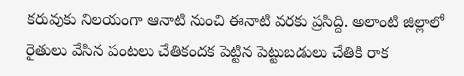కరువుకు నిలయంగా ఆనాటి నుంచి ఈనాటి వరకు ప్రసిద్ది. అలాంటి జిల్లాలో రైతులు వేసిన పంటలు చేతికందక పెట్టిన పెట్టుబడులు చేతికి రాక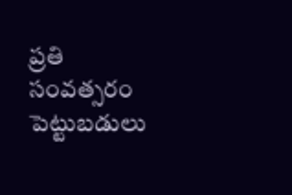ప్రతి సంవత్సరం పెట్టుబడులు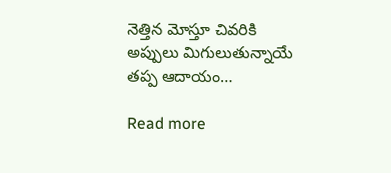నెత్తిన మోస్తూ చివరికి అప్పులు మిగులుతున్నాయే తప్ప ఆదాయం…

Read more